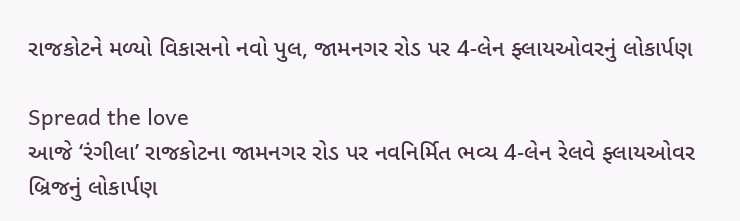રાજકોટને મળ્યો વિકાસનો નવો પુલ, જામનગર રોડ પર 4-લેન ફ્લાયઓવરનું લોકાર્પણ

Spread the love
આજે ‘રંગીલા’ રાજકોટના જામનગર રોડ પર નવનિર્મિત ભવ્ય 4-લેન રેલવે ફ્લાયઓવર બ્રિજનું લોકાર્પણ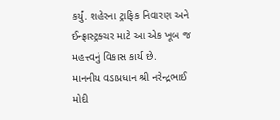કર્યું. શહેરના ટ્રાફિક નિવારણ અને ઈન્ફ્રાસ્ટ્રક્ચર માટે આ એક ખૂબ જ મહત્ત્વનું વિકાસ કાર્ય છે.
માનનીય વડાપ્રધાન શ્રી નરેન્દ્રભાઈ મોદી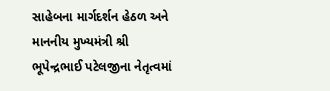સાહેબના માર્ગદર્શન હેઠળ અને માનનીય મુખ્યમંત્રી શ્રી ભૂપેન્દ્રભાઈ પટેલજીના નેતૃત્વમાં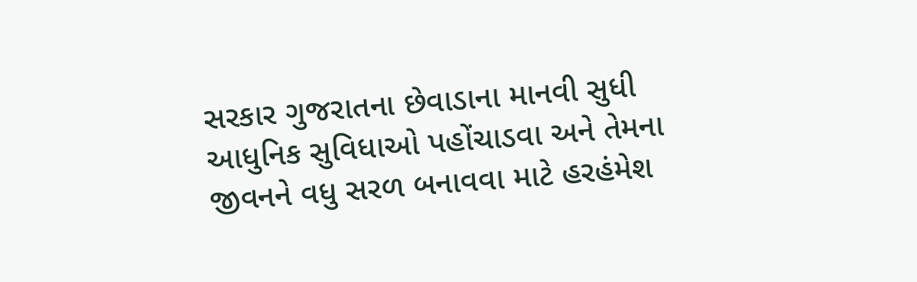સરકાર ગુજરાતના છેવાડાના માનવી સુધી આધુનિક સુવિધાઓ પહોંચાડવા અને તેમના જીવનને વધુ સરળ બનાવવા માટે હરહંમેશ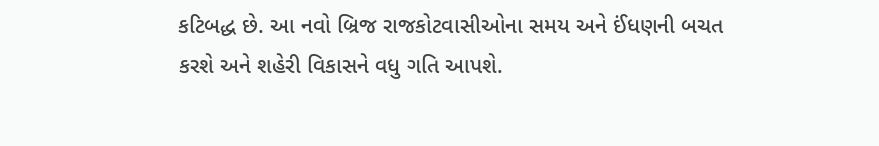કટિબદ્ધ છે. આ નવો બ્રિજ રાજકોટવાસીઓના સમય અને ઈંધણની બચત કરશે અને શહેરી વિકાસને વધુ ગતિ આપશે.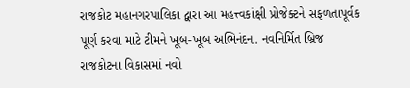રાજકોટ મહાનગરપાલિકા દ્વારા આ મહત્ત્વકાંક્ષી પ્રોજેક્ટને સફળતાપૂર્વક પૂર્ણ કરવા માટે ટીમને ખૂબ-ખૂબ અભિનંદન. નવનિર્મિત બ્રિજ રાજકોટના વિકાસમાં નવો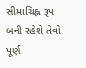સીમાચિહ્ન રૂપ બની રહેશે તેવો પૂર્ણ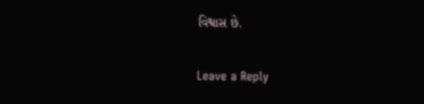વિશ્વાસ છે.

Leave a Reply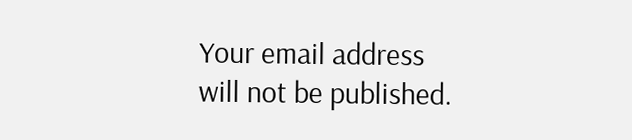Your email address will not be published.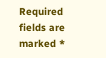Required fields are marked *